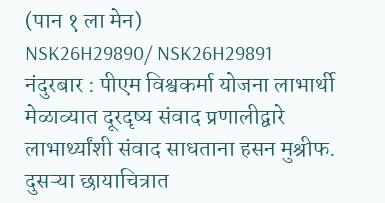(पान १ ला मेन)
NSK26H29890/ NSK26H29891
नंदुरबार : पीएम विश्वकर्मा योजना लाभार्थी मेळाव्यात दूरदृष्य संवाद प्रणालीद्वारे लाभार्थ्यांशी संवाद साधताना हसन मुश्रीफ. दुसऱ्या छायाचित्रात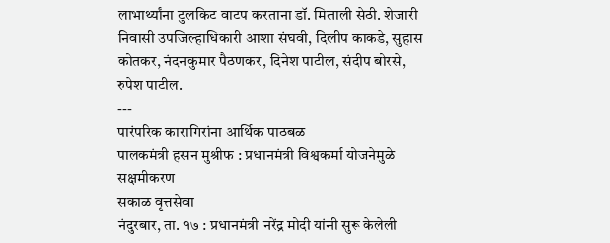लाभार्थ्यांना टुलकिट वाटप करताना डॉ. मिताली सेठी. शेजारी निवासी उपजिल्हाधिकारी आशा संघवी, दिलीप काकडे, सुहास कोतकर, नंदनकुमार पैठणकर, दिनेश पाटील, संदीप बोरसे, रुपेश पाटील.
---
पारंपरिक कारागिरांना आर्थिक पाठबळ
पालकमंत्री हसन मुश्रीफ : प्रधानमंत्री विश्वकर्मा योजनेमुळे सक्षमीकरण
सकाळ वृत्तसेवा
नंदुरबार, ता. १७ : प्रधानमंत्री नरेंद्र मोदी यांनी सुरू केलेली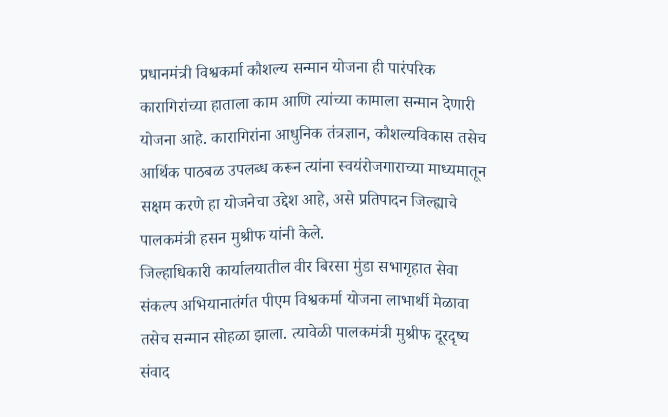प्रधानमंत्री विश्वकर्मा कौशल्य सन्मान योजना ही पारंपरिक कारागिरांच्या हाताला काम आणि त्यांच्या कामाला सन्मान देणारी योजना आहे. कारागिरांना आधुनिक तंत्रज्ञान, कौशल्यविकास तसेच आर्थिक पाठबळ उपलब्ध करून त्यांना स्वयंरोजगाराच्या माध्यमातून सक्षम करणे हा योजनेचा उद्देश आहे, असे प्रतिपादन जिल्ह्याचे पालकमंत्री हसन मुश्रीफ यांनी केले.
जिल्हाधिकारी कार्यालयातील वीर बिरसा मुंडा सभागृहात सेवा संकल्प अभियानातंर्गत पीएम विश्वकर्मा योजना लाभार्थी मेळावा तसेच सन्मान सोहळा झाला. त्यावेळी पालकमंत्री मुश्रीफ दूरदृष्य संवाद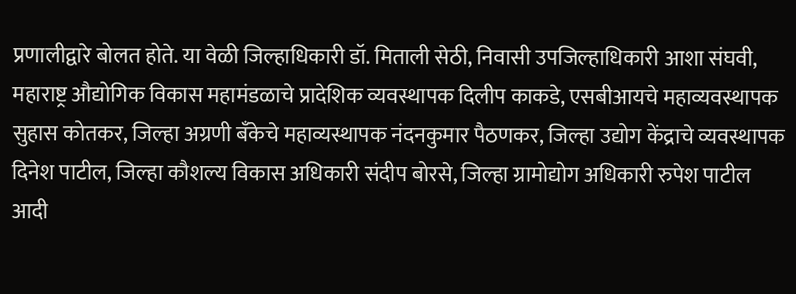प्रणालीद्वारे बोलत होते. या वेळी जिल्हाधिकारी डॉ. मिताली सेठी, निवासी उपजिल्हाधिकारी आशा संघवी, महाराष्ट्र औद्योगिक विकास महामंडळाचे प्रादेशिक व्यवस्थापक दिलीप काकडे, एसबीआयचे महाव्यवस्थापक सुहास कोतकर, जिल्हा अग्रणी बँकेचे महाव्यस्थापक नंदनकुमार पैठणकर, जिल्हा उद्योग केंद्राचे व्यवस्थापक दिनेश पाटील, जिल्हा कौशल्य विकास अधिकारी संदीप बोरसे, जिल्हा ग्रामोद्योग अधिकारी रुपेश पाटील आदी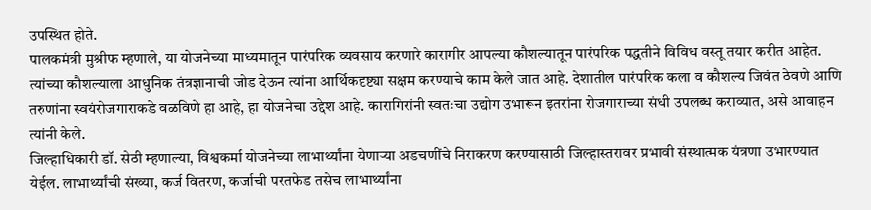उपस्थित होते.
पालकमंत्री मुश्रीफ म्हणाले, या योजनेच्या माध्यमातून पारंपरिक व्यवसाय करणारे कारागीर आपल्या कौशल्यातून पारंपरिक पद्धतीने विविध वस्तू तयार करीत आहेत. त्यांच्या कौशल्याला आधुनिक तंत्रज्ञानाची जोड देऊन त्यांना आर्थिकदृष्ट्या सक्षम करण्याचे काम केले जात आहे. देशातील पारंपरिक कला व कौशल्य जिवंत ठेवणे आणि तरुणांना स्वयंरोजगाराकडे वळविणे हा आहे, हा योजनेचा उद्देश आहे. कारागिरांनी स्वतःचा उद्योग उभारून इतरांना रोजगाराच्या संधी उपलब्ध कराव्यात, असे आवाहन त्यांनी केले.
जिल्हाधिकारी डॉ. सेठी म्हणाल्या, विश्वकर्मा योजनेच्या लाभार्थ्यांना येणाऱ्या अडचणींचे निराकरण करण्यासाठी जिल्हास्तरावर प्रभावी संस्थात्मक यंत्रणा उभारण्यात येईल. लाभार्थ्यांची संख्या, कर्ज वितरण, कर्जाची परतफेड तसेच लाभार्थ्यांना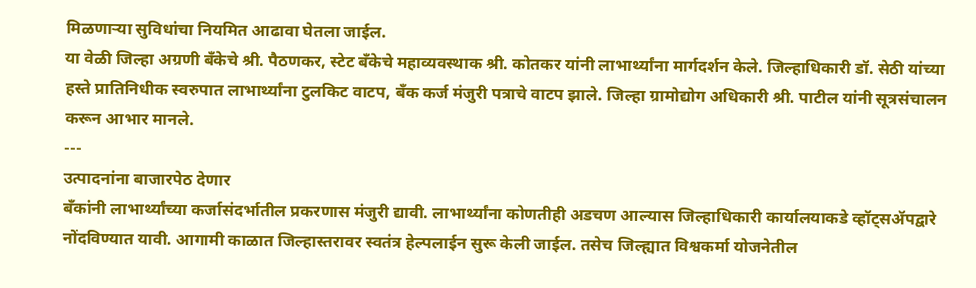मिळणाऱ्या सुविधांचा नियमित आढावा घेतला जाईल.
या वेळी जिल्हा अग्रणी बँकेचे श्री. पैठणकर, स्टेट बँकेचे महाव्यवस्थाक श्री. कोतकर यांनी लाभार्थ्यांना मार्गदर्शन केले. जिल्हाधिकारी डॉ. सेठी यांच्या हस्ते प्रातिनिधीक स्वरुपात लाभार्थ्यांना टुलकिट वाटप, बँक कर्ज मंजुरी पत्राचे वाटप झाले. जिल्हा ग्रामोद्योग अधिकारी श्री. पाटील यांनी सूत्रसंचालन करून आभार मानले.
---
उत्पादनांना बाजारपेठ देणार
बँकांनी लाभार्थ्यांच्या कर्जासंदर्भातील प्रकरणास मंजुरी द्यावी. लाभार्थ्यांना कोणतीही अडचण आल्यास जिल्हाधिकारी कार्यालयाकडे व्हॉट्सॲपद्वारे नोंदविण्यात यावी. आगामी काळात जिल्हास्तरावर स्वतंत्र हेल्पलाईन सुरू केली जाईल. तसेच जिल्ह्यात विश्वकर्मा योजनेतील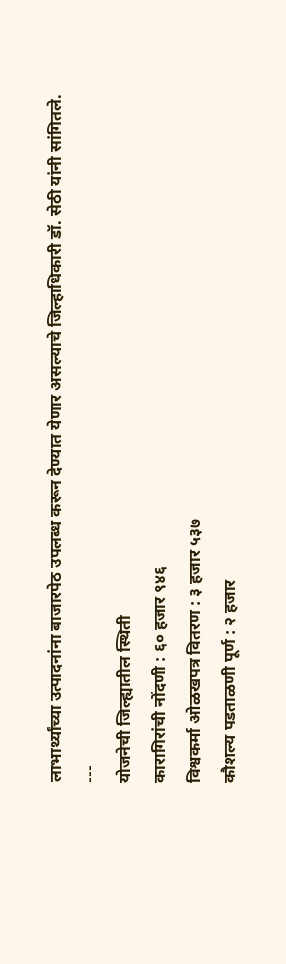लाभार्थ्यांच्या उत्पादनांना बाजारपेठ उपलब्ध करून देण्यात येणार असल्याचे जिल्हाधिकारी डॉ. सेठी यांनी सांगितले.
---
योजनेची जिल्ह्यातील स्थिती
कारागिरांची नोंदणी : ६० हजार ९४६
विश्वकर्मा ओळखपत्र वितरण : ३ हजार ५३७
कौशल्य पडताळणी पूर्ण : २ हजार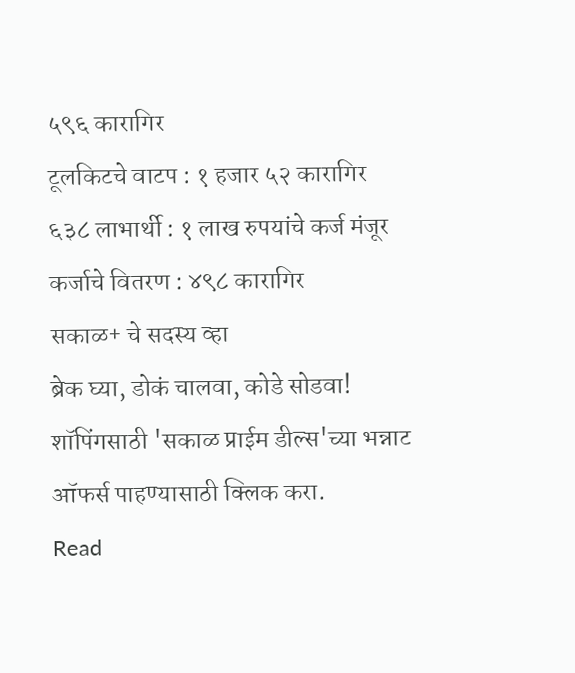५९६ कारागिर
टूलकिटचे वाटप : १ हजार ५२ कारागिर
६३८ लाभार्थी : १ लाख रुपयांचे कर्ज मंजूर
कर्जाचे वितरण : ४९८ कारागिर
सकाळ+ चे सदस्य व्हा
ब्रेक घ्या, डोकं चालवा, कोडे सोडवा!
शॉपिंगसाठी 'सकाळ प्राईम डील्स'च्या भन्नाट ऑफर्स पाहण्यासाठी क्लिक करा.
Read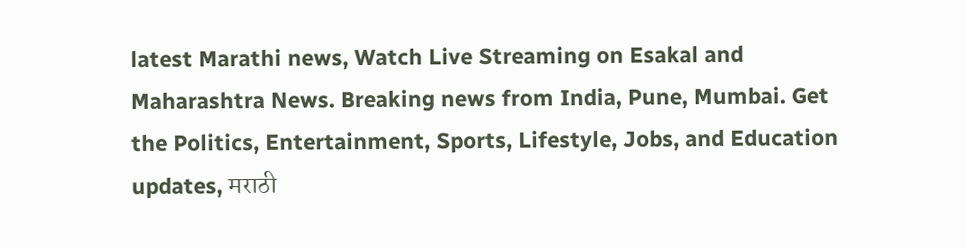latest Marathi news, Watch Live Streaming on Esakal and Maharashtra News. Breaking news from India, Pune, Mumbai. Get the Politics, Entertainment, Sports, Lifestyle, Jobs, and Education updates, मराठी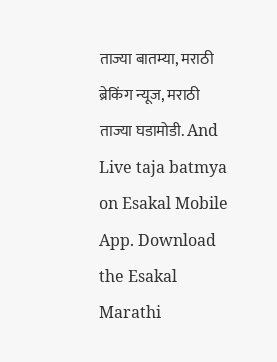ताज्या बातम्या, मराठी ब्रेकिंग न्यूज, मराठी ताज्या घडामोडी. And Live taja batmya on Esakal Mobile App. Download the Esakal Marathi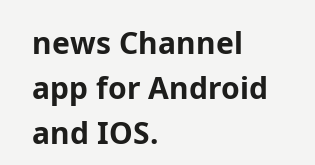news Channel app for Android and IOS.